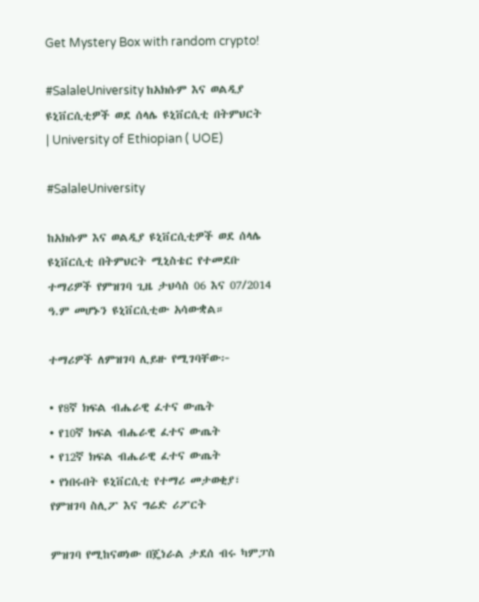Get Mystery Box with random crypto!

#SalaleUniversity ከአክሱም እና ወልዲያ ዩኒቨርሲቲዎች ወደ ሰላሌ ዩኒቨርሲቲ በትምህርት | University of Ethiopian ( UOE)

#SalaleUniversity

ከአክሱም እና ወልዲያ ዩኒቨርሲቲዎች ወደ ሰላሌ ዩኒቨርሲቲ በትምህርት ሚኒስቴር የተመደቡ ተማሪዎች የምዝገባ ጊዜ ታህሳስ 06 እና 07/2014 ዓ.ም መሆኑን ዩኒቨርሲቲው አሳውቋል።

ተማሪዎች ለምዝገባ ሊይዙ የሚገባቸው፦

• የ8ኛ ክፍል ብሔራዊ ፈተና ውጤት
• የ10ኛ ክፍል ብሔራዊ ፈተና ውጤት
• የ12ኛ ክፍል ብሔራዊ ፈተና ውጤት
• የነበሩበት ዩኒቨርሲቲ የተማሪ መታወቂያ፣ የምዝገባ ስሊፖ እና ግሬድ ሪፖርት

ምዝገባ የሚከናወነው በጄነራል ታደሰ ብሩ ካምፓስ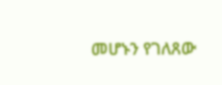መሆኑን የገለጸው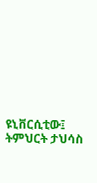ዩኒቨርሲቲው፤ ትምህርት ታህሳስ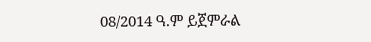08/2014 ዓ.ም ይጀምራል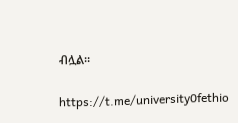ብሏል።

https://t.me/university0fethio